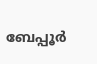ബേപ്പൂര്‍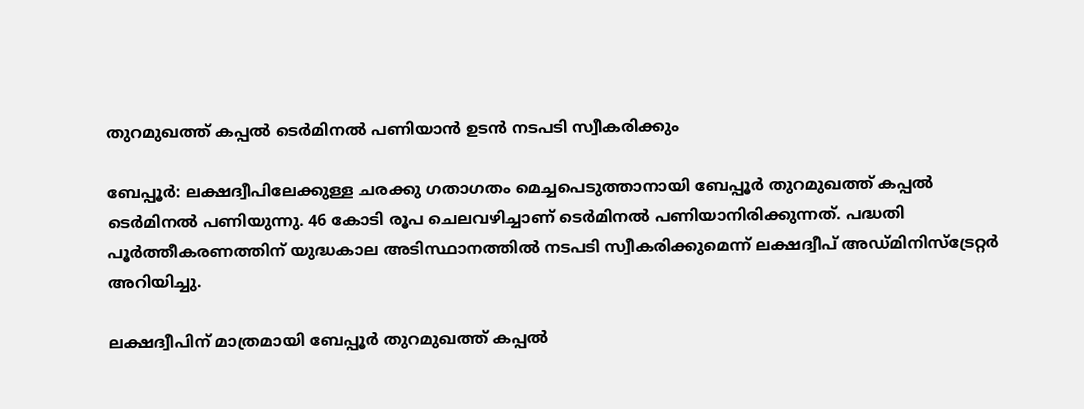തുറമുഖത്ത് കപ്പല്‍ ടെര്‍മിനല്‍ പണിയാന്‍ ഉടന്‍ നടപടി സ്വീകരിക്കും

ബേപ്പൂര്‍: ലക്ഷദ്വീപിലേക്കുള്ള ചരക്കു ഗതാഗതം മെച്ചപെടുത്താനായി ബേപ്പൂര്‍ തുറമുഖത്ത് കപ്പല്‍ ടെര്‍മിനല്‍ പണിയുന്നു. 46 കോടി രൂപ ചെലവഴിച്ചാണ് ടെര്‍മിനല്‍ പണിയാനിരിക്കുന്നത്. പദ്ധതി പൂര്‍ത്തീകരണത്തിന് യുദ്ധകാല അടിസ്ഥാനത്തില്‍ നടപടി സ്വീകരിക്കുമെന്ന് ലക്ഷദ്വീപ് അഡ്മിനിസ്‌ട്രേറ്റര്‍ അറിയിച്ചു.

ലക്ഷദ്വീപിന് മാത്രമായി ബേപ്പൂര്‍ തുറമുഖത്ത് കപ്പല്‍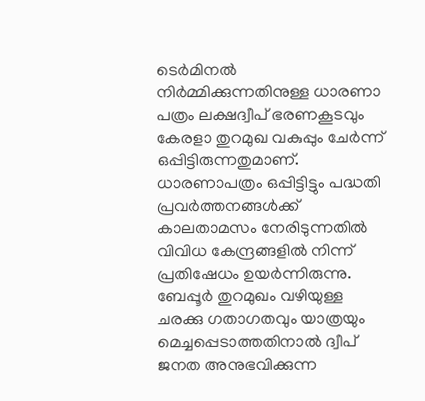ടെര്‍മിനല്‍ നിര്‍മ്മിക്കുന്നതിനുള്ള ധാരണാ പത്രം ലക്ഷദ്വീപ് ഭരണകൂടവും കേരളാ തുറമുഖ വകുപ്പും ചേര്‍ന്ന് ഒപ്പിട്ടിരുന്നതുമാണ്. ധാരണാപത്രം ഒപ്പിട്ടിട്ടും പദ്ധതി പ്രവര്‍ത്തനങ്ങള്‍ക്ക് കാലതാമസം നേരിടുന്നതില്‍ വിവിധ കേന്ദ്രങ്ങളില്‍ നിന്ന് പ്രതിഷേധം ഉയര്‍ന്നിരുന്നു. ബേപ്പൂര്‍ തുറമുഖം വഴിയുള്ള ചരക്കു ഗതാഗതവും യാത്രയും മെച്ചപ്പെടാത്തതിനാല്‍ ദ്വീപ് ജനത അനുഭവിക്കുന്ന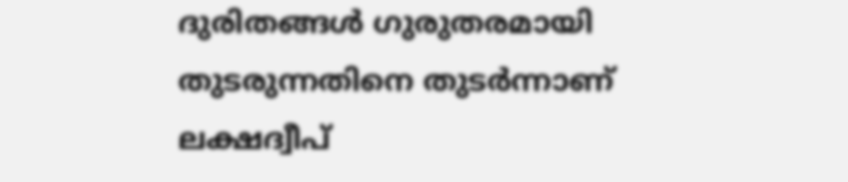ദുരിതങ്ങള്‍ ഗുരുതരമായി തുടരുന്നതിനെ തുടര്‍ന്നാണ് ലക്ഷദ്വീപ്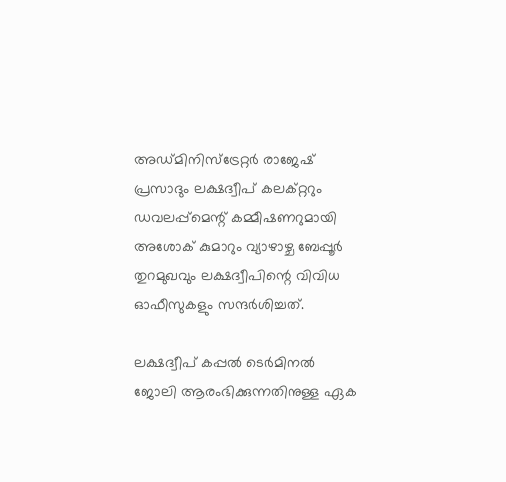അഡ്മിനിസ്‌ട്രേറ്റര്‍ രാജേഷ് പ്രസാദും ലക്ഷദ്വീപ് കലക്റ്ററും ഡവലപ്പ്‌മെന്റ് കമ്മീഷണറുമായി അശോക് കുമാറും വ്യാഴാഴ്ച ബേപ്പൂര്‍ തുറമുഖവും ലക്ഷദ്വീപിന്റെ വിവിധ ഓഫീസുകളും സന്ദര്‍ശിച്ചത്.

ലക്ഷദ്വീപ് കപ്പല്‍ ടെര്‍മിനല്‍ ജോലി ആരംഭിക്കുന്നതിനുള്ള ഏക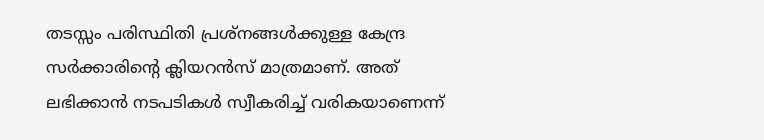തടസ്സം പരിസ്ഥിതി പ്രശ്‌നങ്ങള്‍ക്കുള്ള കേന്ദ്ര സര്‍ക്കാരിന്റെ ക്ലിയറന്‍സ് മാത്രമാണ്. അത് ലഭിക്കാന്‍ നടപടികള്‍ സ്വീകരിച്ച് വരികയാണെന്ന്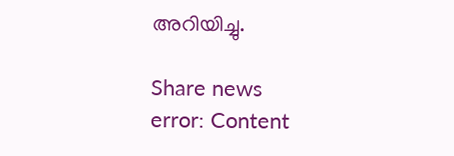അറിയിച്ചു.

Share news
error: Content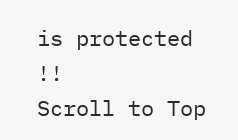is protected !!
Scroll to Top